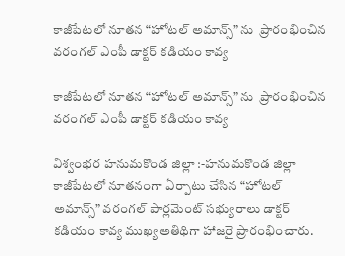కాజీపేటలో నూతన “హోటల్ అమాన్స్” ను  ప్రారంభించిన వరంగల్ ఎంపీ డాక్టర్ కడియం కావ్య

కాజీపేటలో నూతన “హోటల్ అమాన్స్” ను  ప్రారంభించిన వరంగల్ ఎంపీ డాక్టర్ కడియం కావ్య

విశ్వంభర హనుమకొండ జిల్లా :-హనుమకొండ జిల్లా కాజీపేటలో నూతనంగా ఏర్పాటు చేసిన “హోటల్ అమాన్స్” వరంగల్ పార్లమెంట్ సభ్యురాలు డాక్టర్ కడియం కావ్య ముఖ్యఅతిథిగా హాజరై ప్రారంభించారు.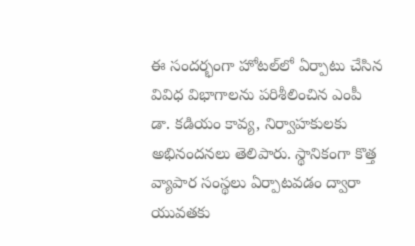ఈ సందర్భంగా హోటల్‌లో ఏర్పాటు చేసిన వివిధ విభాగాలను పరిశీలించిన ఎంపీ డా. కడియం కావ్య, నిర్వాహకులకు అభినందనలు తెలిపారు. స్థానికంగా కొత్త వ్యాపార సంస్థలు ఏర్పాటవడం ద్వారా యువతకు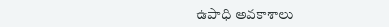ఉపాధి అవకాశాలు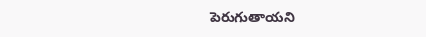పెరుగుతాయని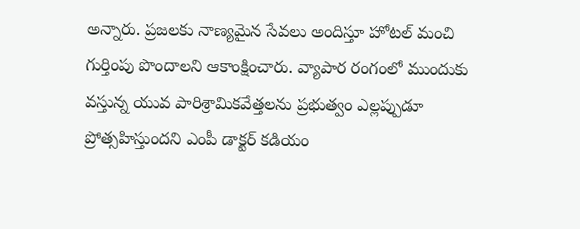అన్నారు. ప్రజలకు నాణ్యమైన సేవలు అందిస్తూ హోటల్ మంచి గుర్తింపు పొందాలని ఆకాంక్షించారు. వ్యాపార రంగంలో ముందుకు వస్తున్న యువ పారిశ్రామికవేత్తలను ప్రభుత్వం ఎల్లప్పుడూ ప్రోత్సహిస్తుందని ఎంపీ డాక్టర్ కడియం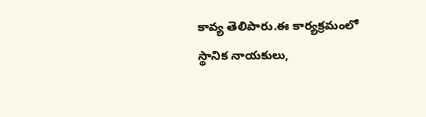కావ్య తెలిపారు.ఈ కార్యక్రమంలో స్థానిక నాయకులు,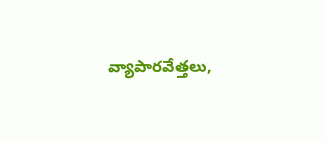వ్యాపారవేత్తలు,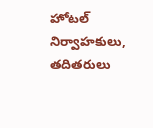హోటల్ నిర్వాహకులు, తదితరులు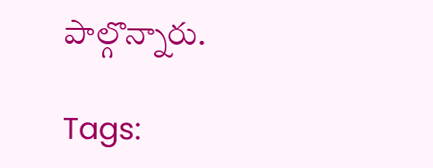పాల్గొన్నారు.

Tags: